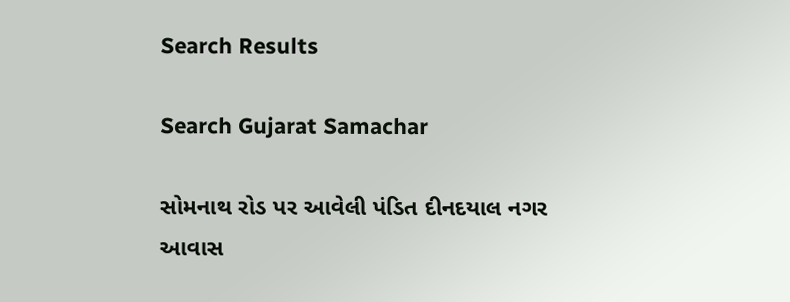Search Results

Search Gujarat Samachar

સોમનાથ રોડ પર આવેલી પંડિત દીનદયાલ નગર આવાસ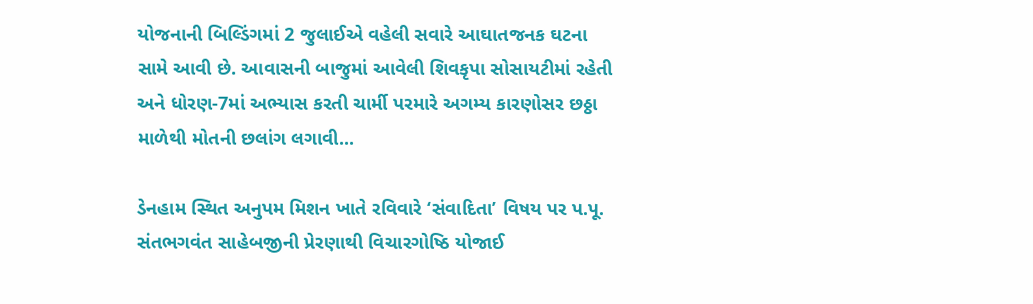યોજનાની બિલ્ડિંગમાં 2 જુલાઈએ વહેલી સવારે આઘાતજનક ઘટના સામે આવી છે. આવાસની બાજુમાં આવેલી શિવકૃપા સોસાયટીમાં રહેતી અને ધોરણ-7માં અભ્યાસ કરતી ચાર્મી પરમારે અગમ્ય કારણોસર છઠ્ઠા માળેથી મોતની છલાંગ લગાવી...

ડેનહામ સ્થિત અનુપમ મિશન ખાતે રવિવારે ‘સંવાદિતા’ વિષય પર પ.પૂ. સંતભગવંત સાહેબજીની પ્રેરણાથી વિચારગોષ્ઠિ યોજાઈ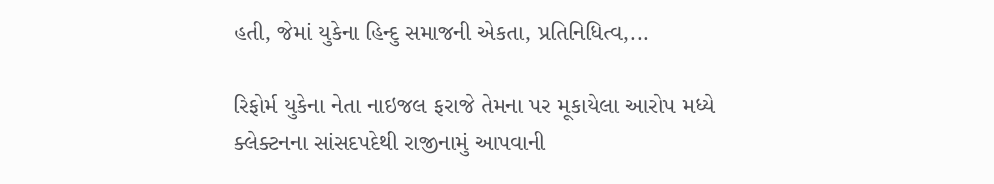હતી, જેમાં યુકેના હિન્દુ સમાજની એકતા, પ્રતિનિધિત્વ,...

રિફોર્મ યુકેના નેતા નાઇજલ ફરાજે તેમના પર મૂકાયેલા આરોપ મધ્યે ક્લેક્ટનના સાંસદપદેથી રાજીનામું આપવાની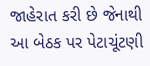જાહેરાત કરી છે જેનાથી આ બેઠક પર પેટાચૂંટણી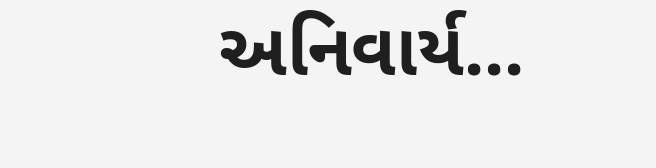અનિવાર્ય...